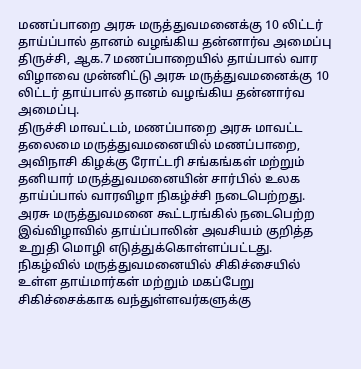மணப்பாறை அரசு மருத்துவமனைக்கு 10 லிட்டர் தாய்ப்பால் தானம் வழங்கிய தன்னார்வ அமைப்பு
திருச்சி, ஆக.7 மணப்பாறையில் தாய்பால் வார விழாவை முன்னிட்டு அரசு மருத்துவமனைக்கு 10 லிட்டர் தாய்பால் தானம் வழங்கிய தன்னார்வ அமைப்பு.
திருச்சி மாவட்டம், மணப்பாறை அரசு மாவட்ட தலைமை மருத்துவமனையில் மணப்பாறை, அவிநாசி கிழக்கு ரோட்டரி சங்கங்கள் மற்றும் தனியார் மருத்துவமனையின் சார்பில் உலக தாய்ப்பால் வாரவிழா நிகழ்ச்சி நடைபெற்றது. அரசு மருத்துவமனை கூட்டரங்கில் நடைபெற்ற இவ்விழாவில் தாய்ப்பாலின் அவசியம் குறித்த உறுதி மொழி எடுத்துக்கொள்ளப்பட்டது.
நிகழ்வில் மருத்துவமனையில் சிகிச்சையில் உள்ள தாய்மார்கள் மற்றும் மகப்பேறு சிகிச்சைக்காக வந்துள்ளவர்களுக்கு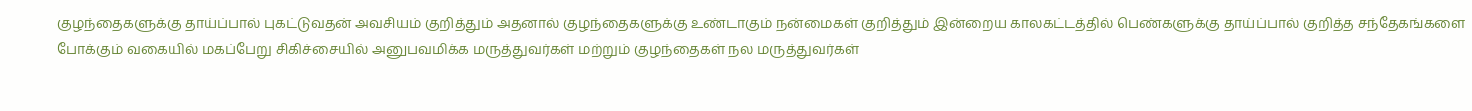குழந்தைகளுக்கு தாய்ப்பால் புகட்டுவதன் அவசியம் குறித்தும் அதனால் குழந்தைகளுக்கு உண்டாகும் நன்மைகள் குறித்தும் இன்றைய காலகட்டத்தில் பெண்களுக்கு தாய்ப்பால் குறித்த சந்தேகங்களை போக்கும் வகையில் மகப்பேறு சிகிச்சையில் அனுபவமிக்க மருத்துவர்கள் மற்றும் குழந்தைகள் நல மருத்துவர்கள்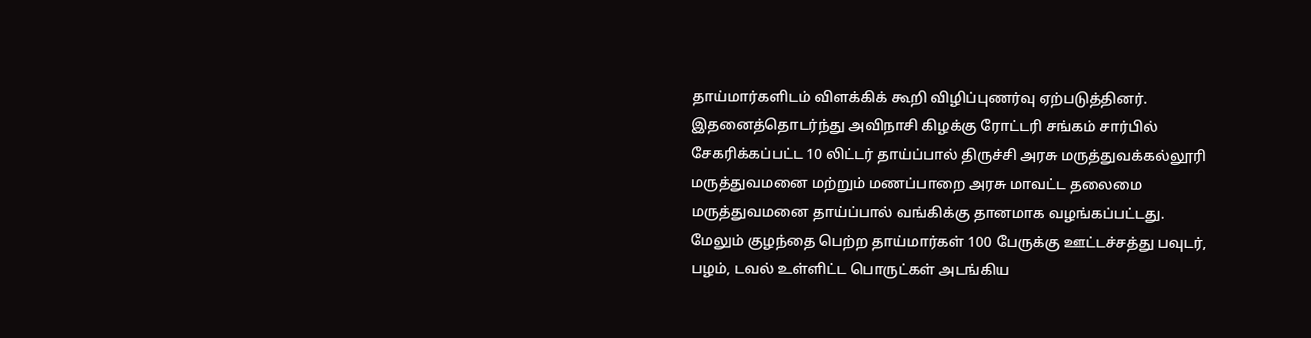தாய்மார்களிடம் விளக்கிக் கூறி விழிப்புணர்வு ஏற்படுத்தினர்.
இதனைத்தொடர்ந்து அவிநாசி கிழக்கு ரோட்டரி சங்கம் சார்பில் சேகரிக்கப்பட்ட 10 லிட்டர் தாய்ப்பால் திருச்சி அரசு மருத்துவக்கல்லூரி மருத்துவமனை மற்றும் மணப்பாறை அரசு மாவட்ட தலைமை மருத்துவமனை தாய்ப்பால் வங்கிக்கு தானமாக வழங்கப்பட்டது.
மேலும் குழந்தை பெற்ற தாய்மார்கள் 100 பேருக்கு ஊட்டச்சத்து பவுடர், பழம், டவல் உள்ளிட்ட பொருட்கள் அடங்கிய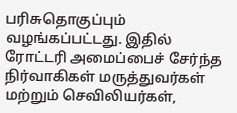பரிசுதொகுப்பும் வழங்கப்பட்டது. இதில் ரோட்டரி அமைப்பைச் சேர்ந்த நிர்வாகிகள் மருத்துவர்கள் மற்றும் செவிலியர்கள்,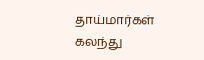தாய்மார்கள் கலந்து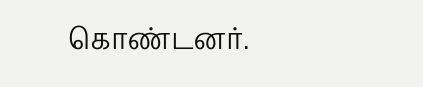கொண்டனர்.